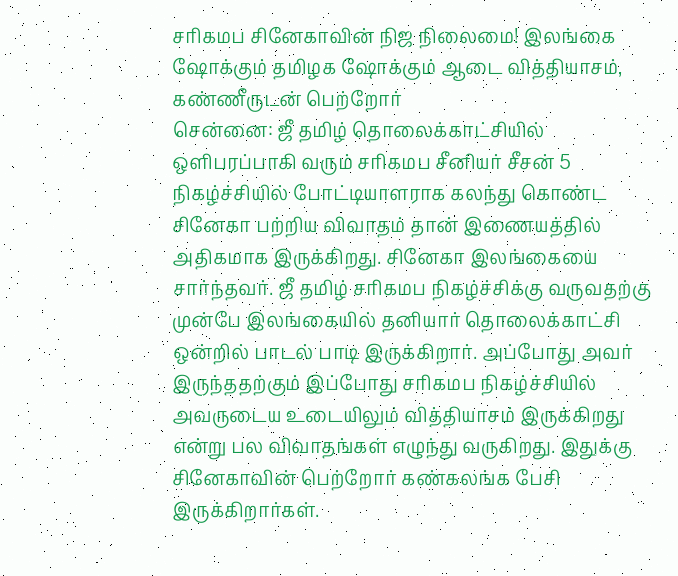சரிகமப சினேகாவின் நிஜ நிலைமை! இலங்கை ஷோக்கும் தமிழக ஷோக்கும் ஆடை வித்தியாசம், கண்ணீருடன் பெற்றோர்
சென்னை: ஜீ தமிழ் தொலைக்காட்சியில் ஒளிபரப்பாகி வரும் சரிகமப சீனியர் சீசன் 5 நிகழ்ச்சியில் போட்டியாளராக கலந்து கொண்ட சினேகா பற்றிய விவாதம் தான் இணையத்தில் அதிகமாக இருக்கிறது. சினேகா இலங்கையை சார்ந்தவர். ஜீ தமிழ் சரிகமப நிகழ்ச்சிக்கு வருவதற்கு முன்பே இலங்கையில் தனியார் தொலைக்காட்சி ஒன்றில் பாடல் பாடி இருக்கிறார். அப்போது அவர் இருந்ததற்கும் இப்போது சரிகமப நிகழ்ச்சியில் அவருடைய உடையிலும் வித்தியாசம் இருக்கிறது என்று பல விவாதங்கள் எழுந்து வருகிறது. இதுக்கு சினேகாவின் பெற்றோர் கண்கலங்க பேசி இருக்கிறார்கள்.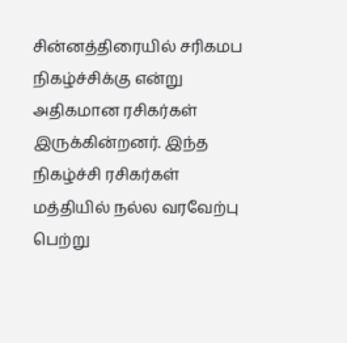சின்னத்திரையில் சரிகமப நிகழ்ச்சிக்கு என்று அதிகமான ரசிகர்கள் இருக்கின்றனர். இந்த நிகழ்ச்சி ரசிகர்கள் மத்தியில் நல்ல வரவேற்பு பெற்று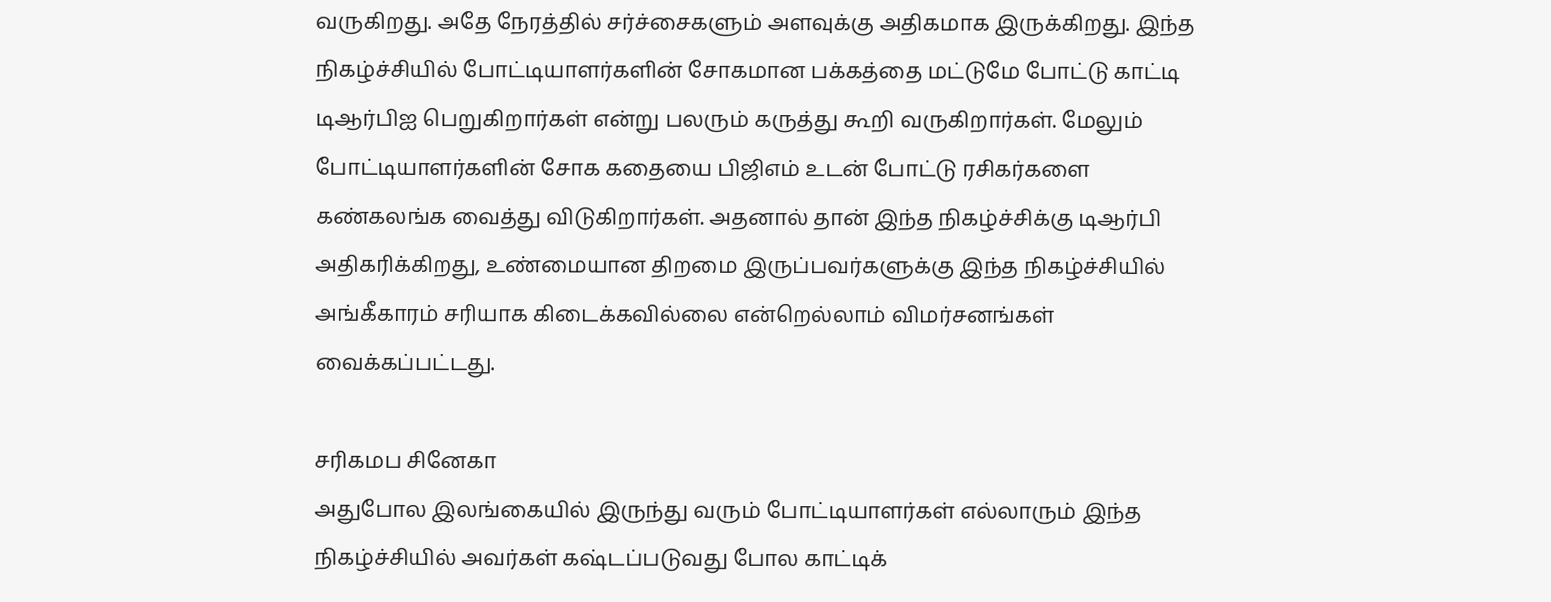வருகிறது. அதே நேரத்தில் சர்ச்சைகளும் அளவுக்கு அதிகமாக இருக்கிறது. இந்த நிகழ்ச்சியில் போட்டியாளர்களின் சோகமான பக்கத்தை மட்டுமே போட்டு காட்டி டிஆர்பிஐ பெறுகிறார்கள் என்று பலரும் கருத்து கூறி வருகிறார்கள். மேலும் போட்டியாளர்களின் சோக கதையை பிஜிஎம் உடன் போட்டு ரசிகர்களை கண்கலங்க வைத்து விடுகிறார்கள். அதனால் தான் இந்த நிகழ்ச்சிக்கு டிஆர்பி அதிகரிக்கிறது, உண்மையான திறமை இருப்பவர்களுக்கு இந்த நிகழ்ச்சியில் அங்கீகாரம் சரியாக கிடைக்கவில்லை என்றெல்லாம் விமர்சனங்கள் வைக்கப்பட்டது.

சரிகமப சினேகா
அதுபோல இலங்கையில் இருந்து வரும் போட்டியாளர்கள் எல்லாரும் இந்த நிகழ்ச்சியில் அவர்கள் கஷ்டப்படுவது போல காட்டிக்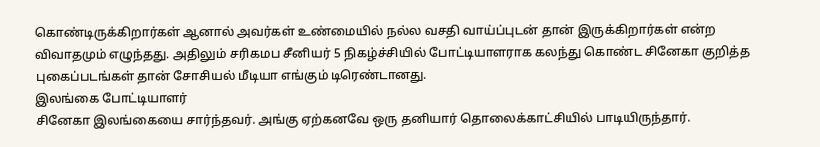கொண்டிருக்கிறார்கள் ஆனால் அவர்கள் உண்மையில் நல்ல வசதி வாய்ப்புடன் தான் இருக்கிறார்கள் என்ற விவாதமும் எழுந்தது. அதிலும் சரிகமப சீனியர் 5 நிகழ்ச்சியில் போட்டியாளராக கலந்து கொண்ட சினேகா குறித்த புகைப்படங்கள் தான் சோசியல் மீடியா எங்கும் டிரெண்டானது.
இலங்கை போட்டியாளர்
சினேகா இலங்கையை சார்ந்தவர். அங்கு ஏற்கனவே ஒரு தனியார் தொலைக்காட்சியில் பாடியிருந்தார்.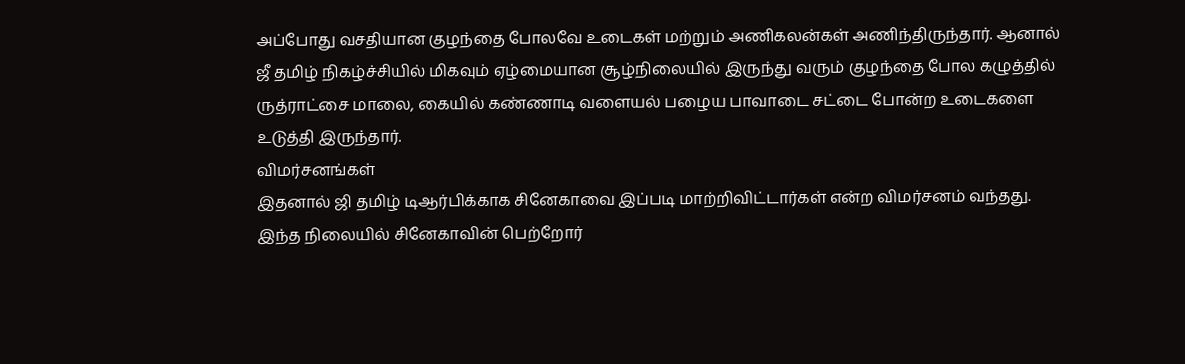அப்போது வசதியான குழந்தை போலவே உடைகள் மற்றும் அணிகலன்கள் அணிந்திருந்தார். ஆனால் ஜீ தமிழ் நிகழ்ச்சியில் மிகவும் ஏழ்மையான சூழ்நிலையில் இருந்து வரும் குழந்தை போல கழுத்தில் ருத்ராட்சை மாலை, கையில் கண்ணாடி வளையல் பழைய பாவாடை சட்டை போன்ற உடைகளை உடுத்தி இருந்தார்.
விமர்சனங்கள்
இதனால் ஜி தமிழ் டிஆர்பிக்காக சினேகாவை இப்படி மாற்றிவிட்டார்கள் என்ற விமர்சனம் வந்தது. இந்த நிலையில் சினேகாவின் பெற்றோர்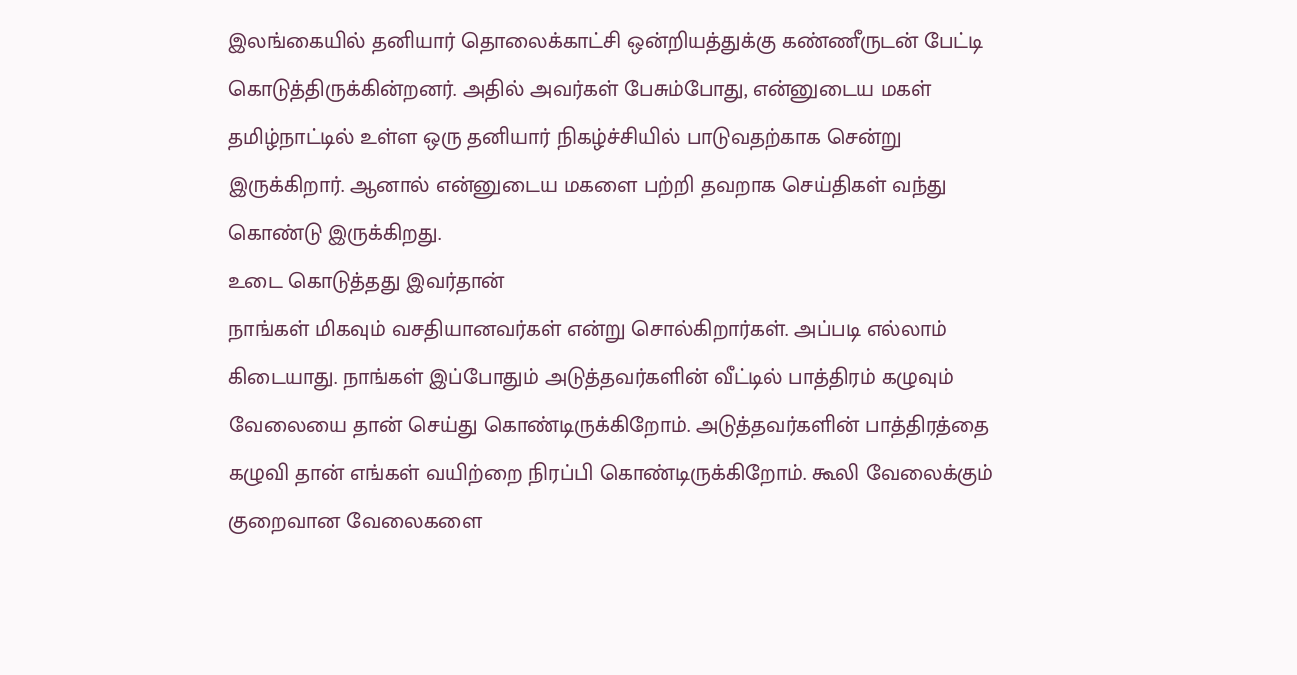இலங்கையில் தனியார் தொலைக்காட்சி ஒன்றியத்துக்கு கண்ணீருடன் பேட்டி கொடுத்திருக்கின்றனர். அதில் அவர்கள் பேசும்போது, என்னுடைய மகள் தமிழ்நாட்டில் உள்ள ஒரு தனியார் நிகழ்ச்சியில் பாடுவதற்காக சென்று இருக்கிறார். ஆனால் என்னுடைய மகளை பற்றி தவறாக செய்திகள் வந்து கொண்டு இருக்கிறது.
உடை கொடுத்தது இவர்தான்
நாங்கள் மிகவும் வசதியானவர்கள் என்று சொல்கிறார்கள். அப்படி எல்லாம் கிடையாது. நாங்கள் இப்போதும் அடுத்தவர்களின் வீட்டில் பாத்திரம் கழுவும் வேலையை தான் செய்து கொண்டிருக்கிறோம். அடுத்தவர்களின் பாத்திரத்தை கழுவி தான் எங்கள் வயிற்றை நிரப்பி கொண்டிருக்கிறோம். கூலி வேலைக்கும் குறைவான வேலைகளை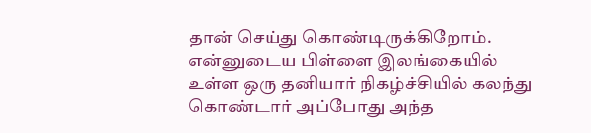தான் செய்து கொண்டிருக்கிறோம். என்னுடைய பிள்ளை இலங்கையில் உள்ள ஒரு தனியார் நிகழ்ச்சியில் கலந்து கொண்டார் அப்போது அந்த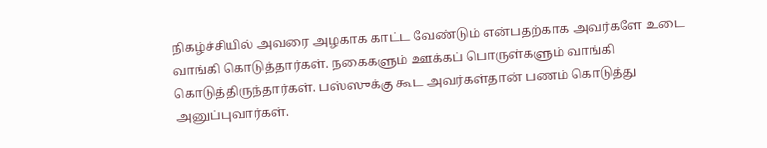நிகழ்ச்சியில் அவரை அழகாக காட்ட வேண்டும் என்பதற்காக அவர்களே உடை வாங்கி கொடுத்தார்கள். நகைகளும் ஊக்கப் பொருள்களும் வாங்கி கொடுத்திருந்தார்கள். பஸ்ஸுக்கு கூட அவர்கள்தான் பணம் கொடுத்து அனுப்புவார்கள்.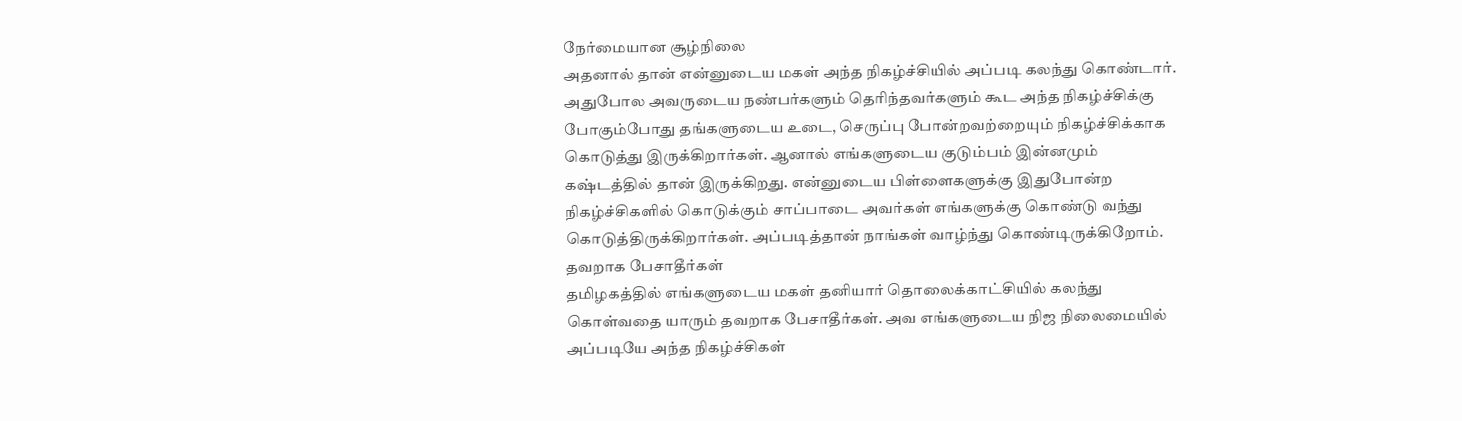நேர்மையான சூழ்நிலை
அதனால் தான் என்னுடைய மகள் அந்த நிகழ்ச்சியில் அப்படி கலந்து கொண்டார். அதுபோல அவருடைய நண்பர்களும் தெரிந்தவர்களும் கூட அந்த நிகழ்ச்சிக்கு போகும்போது தங்களுடைய உடை, செருப்பு போன்றவற்றையும் நிகழ்ச்சிக்காக கொடுத்து இருக்கிறார்கள். ஆனால் எங்களுடைய குடும்பம் இன்னமும் கஷ்டத்தில் தான் இருக்கிறது. என்னுடைய பிள்ளைகளுக்கு இதுபோன்ற நிகழ்ச்சிகளில் கொடுக்கும் சாப்பாடை அவர்கள் எங்களுக்கு கொண்டு வந்து கொடுத்திருக்கிறார்கள். அப்படித்தான் நாங்கள் வாழ்ந்து கொண்டிருக்கிறோம்.
தவறாக பேசாதீர்கள்
தமிழகத்தில் எங்களுடைய மகள் தனியார் தொலைக்காட்சியில் கலந்து கொள்வதை யாரும் தவறாக பேசாதீர்கள். அவ எங்களுடைய நிஜ நிலைமையில் அப்படியே அந்த நிகழ்ச்சிகள்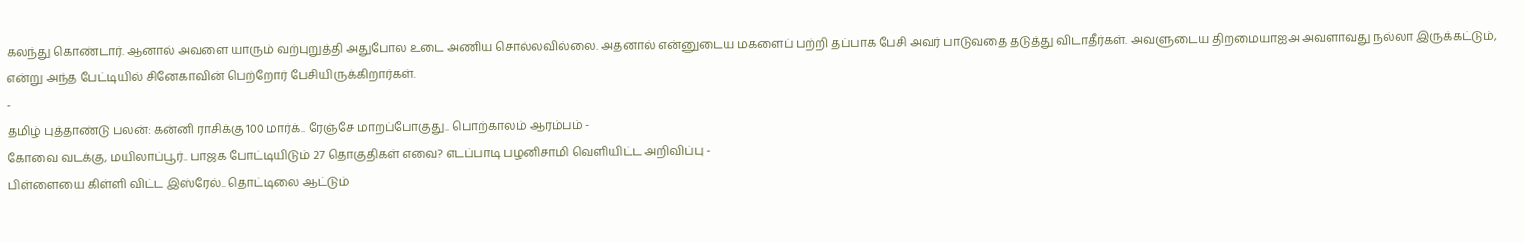கலந்து கொண்டார். ஆனால் அவளை யாரும் வற்புறுத்தி அதுபோல உடை அணிய சொல்லவில்லை. அதனால் என்னுடைய மகளைப் பற்றி தப்பாக பேசி அவர் பாடுவதை தடுத்து விடாதீர்கள். அவளுடைய திறமையாஐஅ அவளாவது நல்லா இருக்கட்டும், என்று அந்த பேட்டியில் சினேகாவின் பெற்றோர் பேசியிருக்கிறார்கள்.
-
தமிழ் புத்தாண்டு பலன்: கன்னி ராசிக்கு 100 மார்க்.. ரேஞ்சே மாறப்போகுது.. பொற்காலம் ஆரம்பம் -
கோவை வடக்கு, மயிலாப்பூர்.. பாஜக போட்டியிடும் 27 தொகுதிகள் எவை? எடப்பாடி பழனிசாமி வெளியிட்ட அறிவிப்பு -
பிள்ளையை கிள்ளி விட்ட இஸ்ரேல்.. தொட்டிலை ஆட்டும்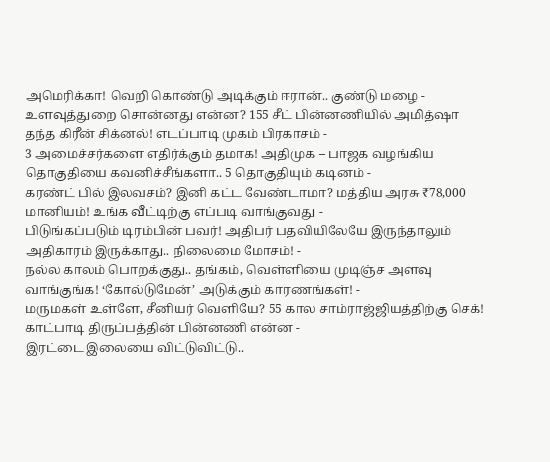அமெரிக்கா! வெறி கொண்டு அடிக்கும் ஈரான்.. குண்டு மழை -
உளவுத்துறை சொன்னது என்ன? 155 சீட் பின்னணியில் அமித்ஷா தந்த கிரீன் சிக்னல்! எடப்பாடி முகம் பிரகாசம் -
3 அமைச்சர்களை எதிர்க்கும் தமாக! அதிமுக – பாஜக வழங்கிய தொகுதியை கவனிச்சீங்களா.. 5 தொகுதியும் கடினம் -
கரண்ட் பில் இலவசம்? இனி கட்ட வேண்டாமா? மத்திய அரசு ₹78,000 மானியம்! உங்க வீட்டிற்கு எப்படி வாங்குவது -
பிடுங்கப்படும் டிரம்பின் பவர்! அதிபர் பதவியிலேயே இருந்தாலும் அதிகாரம் இருக்காது.. நிலைமை மோசம்! -
நல்ல காலம் பொறக்குது.. தங்கம், வெள்ளியை முடிஞ்ச அளவு வாங்குங்க! ‘கோல்டுமேன்’ அடுக்கும் காரணங்கள்! -
மருமகள் உள்ளே, சீனியர் வெளியே? 55 கால சாம்ராஜ்ஜியத்திற்கு செக்! காட்பாடி திருப்பத்தின் பின்னணி என்ன -
இரட்டை இலையை விட்டுவிட்டு..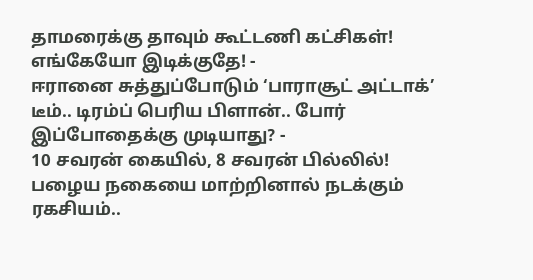தாமரைக்கு தாவும் கூட்டணி கட்சிகள்! எங்கேயோ இடிக்குதே! -
ஈரானை சுத்துப்போடும் ‘பாராசூட் அட்டாக்’ டீம்.. டிரம்ப் பெரிய பிளான்.. போர் இப்போதைக்கு முடியாது? -
10 சவரன் கையில், 8 சவரன் பில்லில்! பழைய நகையை மாற்றினால் நடக்கும் ரகசியம்..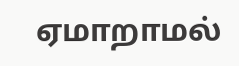ஏமாறாமல்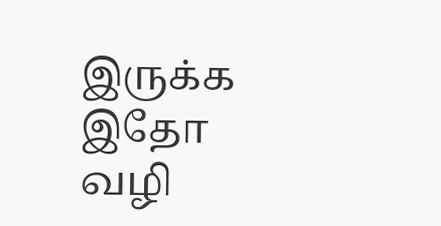இருக்க இதோ வழி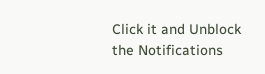Click it and Unblock the Notifications